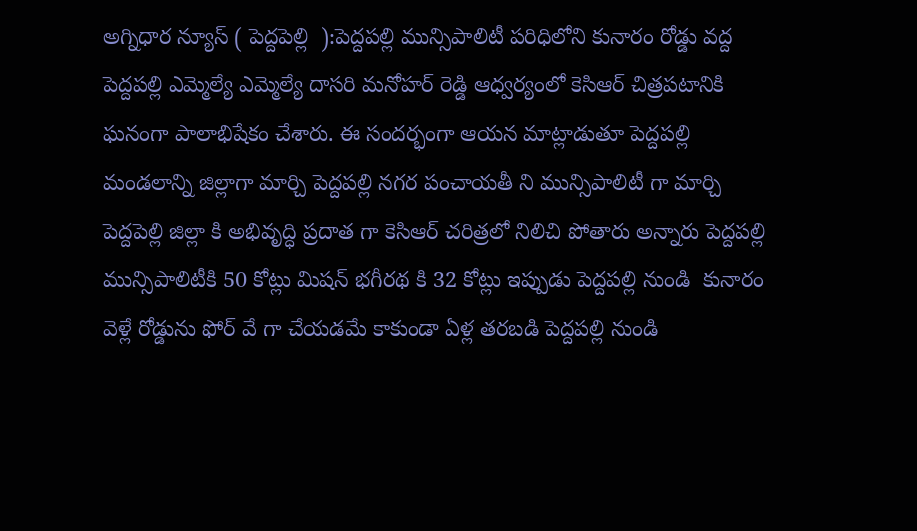అగ్నిధార న్యూస్ ( పెద్దపెల్లి  ):పెద్దపల్లి మున్సిపాలిటీ పరిధిలోని కునారం రోడ్డు వద్ద   పెద్దపల్లి ఎమ్మెల్యే ఎమ్మెల్యే దాసరి మనోహర్ రెడ్డి ఆధ్వర్యంలో కెసిఆర్ చిత్రపటానికి ఘనంగా పాలాభిషేకం చేశారు. ఈ సందర్భంగా ఆయన మాట్లాడుతూ పెద్దపల్లి మండలాన్ని జిల్లాగా మార్చి పెద్దపల్లి నగర పంచాయతీ ని మున్సిపాలిటీ గా మార్చి పెద్దపెల్లి జిల్లా కి అభివృద్ధి ప్రదాత గా కెసిఆర్ చరిత్రలో నిలిచి పోతారు అన్నారు పెద్దపల్లి మున్సిపాలిటీకి 50 కోట్లు మిషన్ భగీరథ కి 32 కోట్లు ఇప్పుడు పెద్దపల్లి నుండి  కునారం వెళ్లే రోడ్డును ఫోర్ వే గా చేయడమే కాకుండా ఏళ్ల తరబడి పెద్దపల్లి నుండి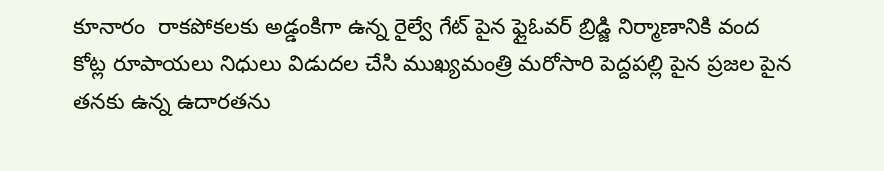కూనారం  రాకపోకలకు అడ్డంకిగా ఉన్న రైల్వే గేట్ పైన ఫ్లైఓవర్ బ్రిడ్జి నిర్మాణానికి వంద కోట్ల రూపాయలు నిధులు విడుదల చేసి ముఖ్యమంత్రి మరోసారి పెద్దపల్లి పైన ప్రజల పైన తనకు ఉన్న ఉదారతను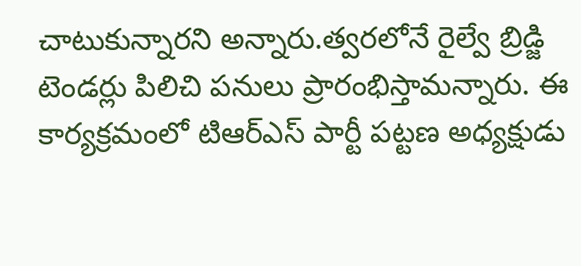చాటుకున్నారని అన్నారు.త్వరలోనే రైల్వే బ్రిడ్జి టెండర్లు పిలిచి పనులు ప్రారంభిస్తామన్నారు. ఈ కార్యక్రమంలో టిఆర్ఎస్ పార్టీ పట్టణ అధ్యక్షుడు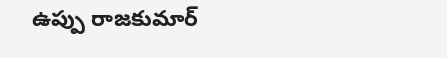ఉప్పు రాజకుమార్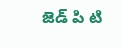జెడ్ పి టి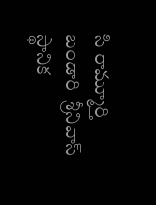సి రామ్మూర్తి బండారి  శ్రీనివాస్ స్థానిక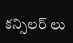కన్సిలర్ లు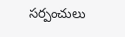సర్పంచులు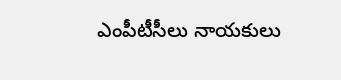ఎంపీటీసీలు నాయకులు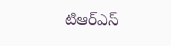టిఆర్ఎస్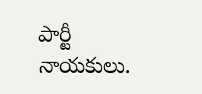పార్టీ నాయకులు.